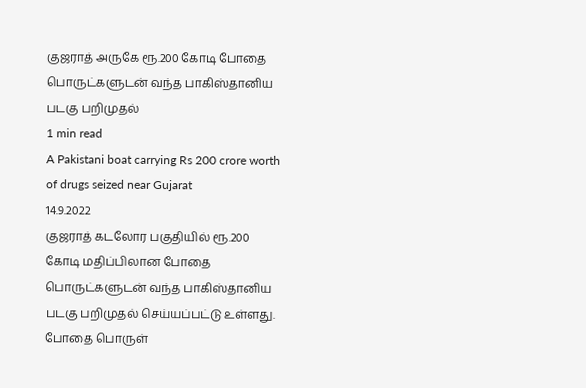குஜராத் அருகே ரூ.200 கோடி போதை பொருட்களுடன் வந்த பாகிஸ்தானிய படகு பறிமுதல்
1 min read
A Pakistani boat carrying Rs 200 crore worth of drugs seized near Gujarat
14.9.2022
குஜராத் கடலோர பகுதியில் ரூ.200 கோடி மதிப்பிலான போதை பொருட்களுடன் வந்த பாகிஸ்தானிய படகு பறிமுதல் செய்யப்பட்டு உள்ளது.
போதை பொருள்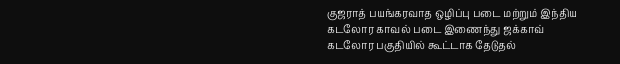குஜராத் பயங்கரவாத ஒழிப்பு படை மற்றும் இந்திய கடலோர காவல் படை இணைந்து ஜக்காவ் கடலோர பகுதியில் கூட்டாக தேடுதல்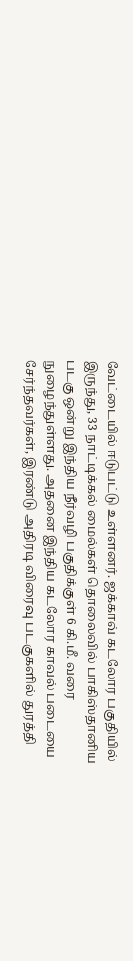வேட்டையில் ஈடுபட்டு உள்ளனர். ஜக்காவ் கடலோர பகுதியில் இருந்து, 33 நாட்டிக்கல் மைல்கள் தொலைவில் பாகிஸ்தானிய படகு ஒன்று இந்திய நீர்வழி பகுதிக்குள் 6 கி.மீ. வரை நுழைந்துள்ளது. அதனை இந்திய கடலோர காவல் படையை சேர்ந்தவர்கள், இரண்டு அதிரடி விரைவு படகுகளில் துரத்தி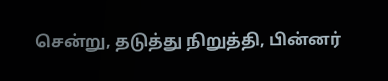சென்று, தடுத்து நிறுத்தி, பின்னர்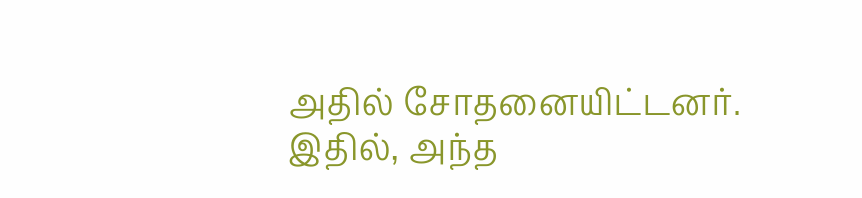அதில் சோதனையிட்டனர்.
இதில், அந்த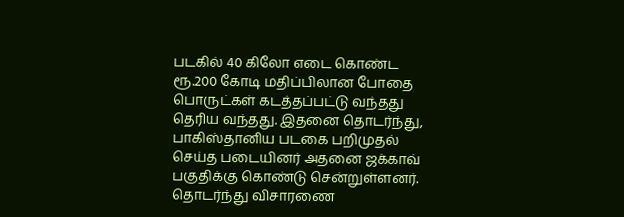படகில் 40 கிலோ எடை கொண்ட ரூ.200 கோடி மதிப்பிலான போதை பொருட்கள் கடத்தப்பட்டு வந்தது தெரிய வந்தது. இதனை தொடர்ந்து, பாகிஸ்தானிய படகை பறிமுதல் செய்த படையினர் அதனை ஜக்காவ் பகுதிக்கு கொண்டு சென்றுள்ளனர். தொடர்ந்து விசாரணை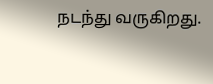நடந்து வருகிறது.